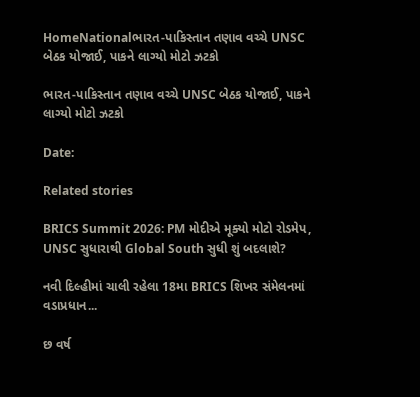HomeNationalભારત-પાકિસ્તાન તણાવ વચ્ચે UNSC બેઠક યોજાઈ, પાકને લાગ્યો મોટો ઝટકો

ભારત-પાકિસ્તાન તણાવ વચ્ચે UNSC બેઠક યોજાઈ, પાકને લાગ્યો મોટો ઝટકો

Date:

Related stories

BRICS Summit 2026: PM મોદીએ મૂક્યો મોટો રોડમેપ, UNSC સુધારાથી Global South સુધી શું બદલાશે?

નવી દિલ્હીમાં ચાલી રહેલા 18મા BRICS શિખર સંમેલનમાં વડાપ્રધાન...

છ વર્ષ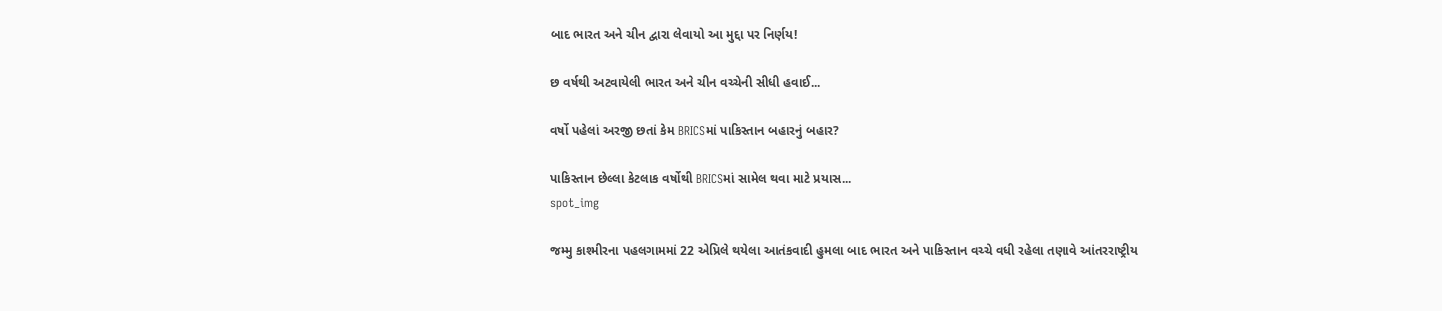બાદ ભારત અને ચીન દ્વારા લેવાયો આ મુદ્દા પર નિર્ણય!

છ વર્ષથી અટવાયેલી ભારત અને ચીન વચ્ચેની સીધી હવાઈ...

વર્ષો પહેલાં અરજી છતાં કેમ BRICSમાં પાકિસ્તાન બહારનું બહાર?

પાકિસ્તાન છેલ્લા કેટલાક વર્ષોથી BRICSમાં સામેલ થવા માટે પ્રયાસ...
spot_img

જમ્મુ કાશ્મીરના પહલગામમાં 22 એપ્રિલે થયેલા આતંકવાદી હુમલા બાદ ભારત અને પાકિસ્તાન વચ્ચે વધી રહેલા તણાવે આંતરરાષ્ટ્રીય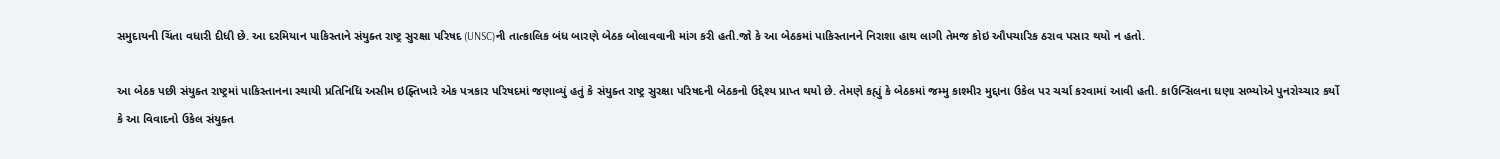સમુદાયની ચિંતા વધારી દીધી છે. આ દરમિયાન પાકિસ્તાને સંયુક્ત રાષ્ટ્ર સુરક્ષા પરિષદ (UNSC)ની તાત્કાલિક બંધ બારણે બેઠક બોલાવવાની માંગ કરી હતી.જો કે આ બેઠકમાં પાકિસ્તાનને નિરાશા હાથ લાગી તેમજ કોઇ ઔપચારિક ઠરાવ પસાર થયો ન હતો.

આ બેઠક પછી સંયુક્ત રાષ્ટ્રમાં પાકિસ્તાનના સ્થાયી પ્રતિનિધિ અસીમ ઇફ્તિખારે એક પત્રકાર પરિષદમાં જણાવ્યું હતું કે સંયુક્ત રાષ્ટ્ર સુરક્ષા પરિષદની બેઠકનો ઉદ્દેશ્ય પ્રાપ્ત થયો છે. તેમણે કહ્યું કે બેઠકમાં જમ્મુ કાશ્મીર મુદ્દાના ઉકેલ પર ચર્ચા કરવામાં આવી હતી. કાઉન્સિલના ઘણા સભ્યોએ પુનરોચ્ચાર કર્યો કે આ વિવાદનો ઉકેલ સંયુક્ત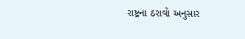રાષ્ટ્રના ઠરાવો અનુસાર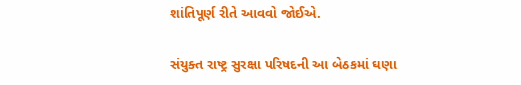શાંતિપૂર્ણ રીતે આવવો જોઈએ.

સંયુક્ત રાષ્ટ્ર સુરક્ષા પરિષદની આ બેઠકમાં ઘણા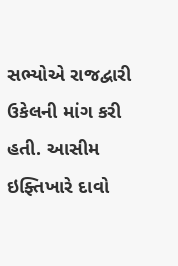સભ્યોએ રાજદ્વારી ઉકેલની માંગ કરી હતી. આસીમ ઇફ્તિખારે દાવો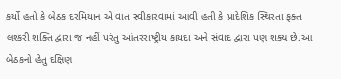કર્યો હતો કે બેઠક દરમિયાન એ વાત સ્વીકારવામાં આવી હતી કે પ્રાદેશિક સ્થિરતા ફક્ત લશ્કરી શક્તિ દ્વારા જ નહીં પરંતુ આંતરરાષ્ટ્રીય કાયદા અને સંવાદ દ્વારા પણ શક્ય છે.આ બેઠકનો હેતુ દક્ષિણ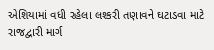એશિયામાં વધી રહેલા લશ્કરી તણાવને ઘટાડવા માટે રાજદ્વારી માર્ગ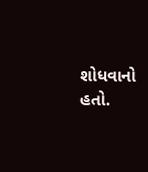શોધવાનો હતો.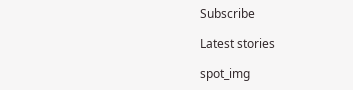Subscribe

Latest stories

spot_img